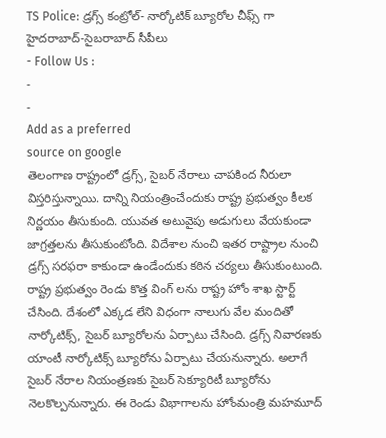TS Police: డ్రగ్స్ కంట్రోల్- నార్కోటిక్ బ్యూరోల చీఫ్స్ గా హైదరాబాద్-సైబరాబాద్ సీపీలు
- Follow Us :
-
-
Add as a preferred
source on google
తెలంగాణ రాష్ట్రంలో డ్రగ్స్, సైబర్ నేరాలు చాపకింద నీరులా విస్తరిస్తున్నాయి. దాన్ని నియంత్రించేందుకు రాష్ట్ర ప్రభుత్వం కీలక నిర్ణయం తీసుకుంది. యువత అటువైపు అడుగులు వేయకుండా జాగ్రత్తలను తీసుకుంటోంది. విదేశాల నుంచి ఇతర రాష్ట్రాల నుంచి డ్రగ్స్ సరఫరా కాకుండా ఉండేందుకు కఠిన చర్యలు తీసుకుంటుంది. రాష్ట్ర ప్రభుత్వం రెండు కొత్త వింగ్ లను రాష్ట్ర హోం శాఖ స్టార్ట్ చేసింది. దేశంలో ఎక్కడ లేని విధంగా నాలుగు వేల మందితో నార్కోటిక్స్, సైబర్ బ్యూరోలను ఏర్పాటు చేసింది. డ్రగ్స్ నివారణకు యాంటీ నార్కోటిక్స్ బ్యూరోను ఏర్పాటు చేయనున్నారు. అలాగే సైబర్ నేరాల నియంత్రణకు సైబర్ సెక్యూరిటీ బ్యూరోను నెలకొల్పనున్నారు. ఈ రెండు విభాగాలను హోంమంత్రి మహమూద్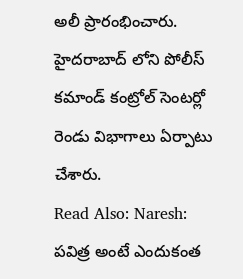అలీ ప్రారంభించారు. హైదరాబాద్ లోని పోలీస్ కమాండ్ కంట్రోల్ సెంటర్లో రెండు విభాగాలు ఏర్పాటు చేశారు.
Read Also: Naresh: పవిత్ర అంటే ఎందుకంత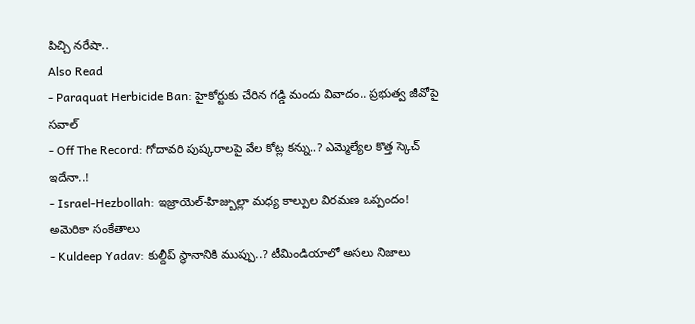పిచ్చి నరేషా..
Also Read
- Paraquat Herbicide Ban: హైకోర్టుకు చేరిన గడ్డి మందు వివాదం.. ప్రభుత్వ జీవోపై సవాల్
- Off The Record: గోదావరి పుష్కరాలపై వేల కోట్ల కన్ను..? ఎమ్మెల్యేల కొత్త స్కెచ్ ఇదేనా..!
- Israel-Hezbollah: ఇజ్రాయెల్-హిజ్బుల్లా మధ్య కాల్పుల విరమణ ఒప్పందం! అమెరికా సంకేతాలు
- Kuldeep Yadav: కుల్దీప్ స్థానానికి ముప్పు..? టీమిండియాలో అసలు నిజాలు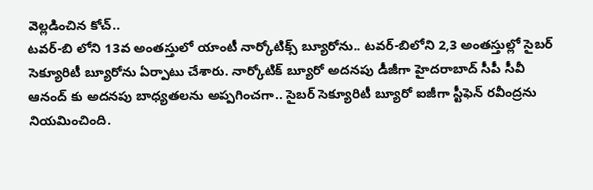వెల్లడించిన కోచ్..
టవర్-బి లోని 13వ అంతస్తులో యాంటీ నార్కోటిక్స్ బ్యూరోను.. టవర్-బిలోని 2,3 అంతస్తుల్లో సైబర్ సెక్యూరిటీ బ్యూరోను ఏర్పాటు చేశారు. నార్కోటిక్ బ్యూరో అదనపు డీజీగా హైదరాబాద్ సీపీ సీవీ ఆనంద్ కు అదనపు బాధ్యతలను అప్పగించగా.. సైబర్ సెక్యూరిటీ బ్యూరో ఐజీగా స్టీఫెన్ రవీంద్రను నియమించింది.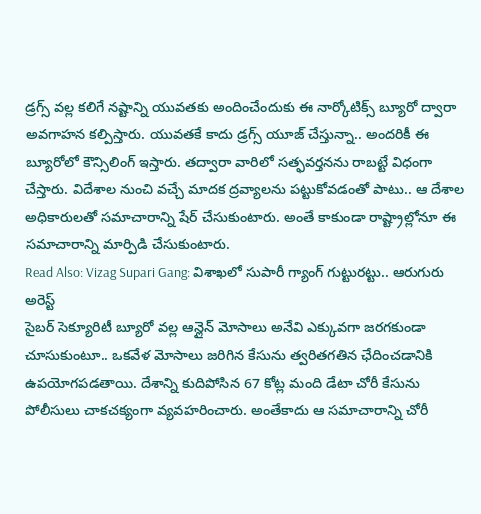డ్రగ్స్ వల్ల కలిగే నష్టాన్ని యువతకు అందించేందుకు ఈ నార్కోటిక్స్ బ్యూరో ద్వారా అవగాహన కల్పిస్తారు. యువతకే కాదు డ్రగ్స్ యూజ్ చేస్తున్నా.. అందరికీ ఈ బ్యూరోలో కౌన్సిలింగ్ ఇస్తారు. తద్వారా వారిలో సత్ఫవర్తనను రాబట్టే విధంగా చేస్తారు. విదేశాల నుంచి వచ్చే మాదక ద్రవ్యాలను పట్టుకోవడంతో పాటు.. ఆ దేశాల అధికారులతో సమాచారాన్ని షేర్ చేసుకుంటారు. అంతే కాకుండా రాష్ట్రాల్లోనూ ఈ సమాచారాన్ని మార్పిడి చేసుకుంటారు.
Read Also: Vizag Supari Gang: విశాఖలో సుపారీ గ్యాంగ్ గుట్టురట్టు.. ఆరుగురు అరెస్ట్
సైబర్ సెక్యూరిటీ బ్యూరో వల్ల ఆన్లైన్ మోసాలు అనేవి ఎక్కువగా జరగకుండా చూసుకుంటూ.. ఒకవేళ మోసాలు జరిగిన కేసును త్వరితగతిన ఛేదించడానికి ఉపయోగపడతాయి. దేశాన్ని కుదిపోసిన 67 కోట్ల మంది డేటా చోరీ కేసును పోలీసులు చాకచక్యంగా వ్యవహరించారు. అంతేకాదు ఆ సమాచారాన్ని చోరీ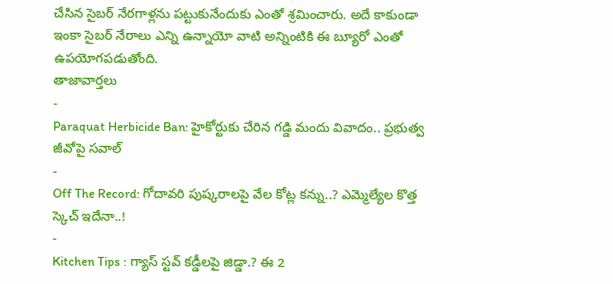చేసిన సైబర్ నేరగాళ్లను పట్టుకునేందుకు ఎంతో శ్రమించారు. అదే కాకుండా ఇంకా సైబర్ నేరాలు ఎన్ని ఉన్నాయో వాటి అన్నింటికి ఈ బ్యూరో ఎంతో ఉపయోగపడుతోంది.
తాజావార్తలు
-
Paraquat Herbicide Ban: హైకోర్టుకు చేరిన గడ్డి మందు వివాదం.. ప్రభుత్వ జీవోపై సవాల్
-
Off The Record: గోదావరి పుష్కరాలపై వేల కోట్ల కన్ను..? ఎమ్మెల్యేల కొత్త స్కెచ్ ఇదేనా..!
-
Kitchen Tips : గ్యాస్ స్టవ్ కడ్డీలపై జిడ్డా.? ఈ 2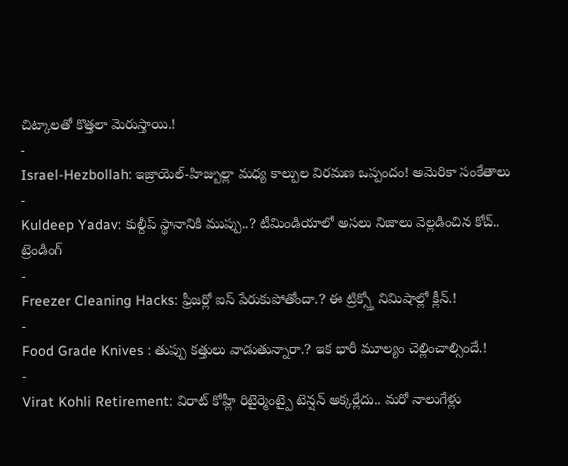చిట్కాలతో కొత్తలా మెరుస్తాయి.!
-
Israel-Hezbollah: ఇజ్రాయెల్-హిజ్బుల్లా మధ్య కాల్పుల విరమణ ఒప్పందం! అమెరికా సంకేతాలు
-
Kuldeep Yadav: కుల్దీప్ స్థానానికి ముప్పు..? టీమిండియాలో అసలు నిజాలు వెల్లడించిన కోచ్..
ట్రెండింగ్
-
Freezer Cleaning Hacks: ఫ్రీజర్లో ఐస్ పేరుకుపోతోందా.? ఈ ట్రిక్స్తో నిమిషాల్లో క్లీన్.!
-
Food Grade Knives : తుప్పు కత్తులు వాడుతున్నారా.? ఇక భారీ మూల్యం చెల్లించాల్సిందే.!
-
Virat Kohli Retirement: విరాట్ కోహ్లీ రిటైర్మెంట్పై టెన్షన్ అక్కర్లేదు.. మరో నాలుగేళ్లు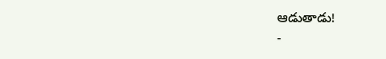ఆడుతాడు!
-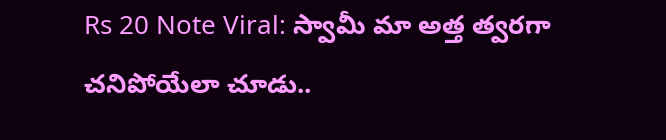Rs 20 Note Viral: స్వామీ మా అత్త త్వరగా చనిపోయేలా చూడు..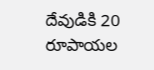దేవుడికి 20 రూపాయల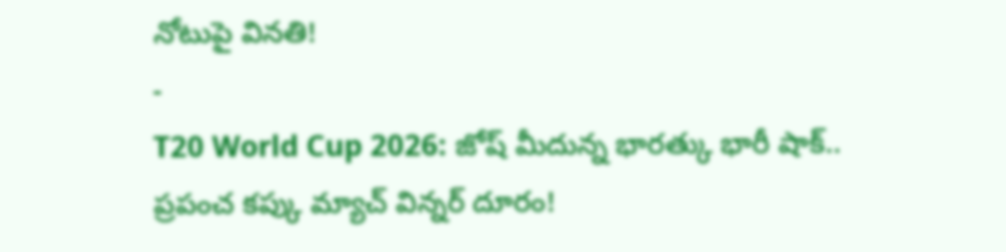నోటుపై వినతి!
-
T20 World Cup 2026: జోష్ మీదున్న భారత్కు భారీ షాక్.. ప్రపంచ కప్కు మ్యాచ్ విన్నర్ దూరం!